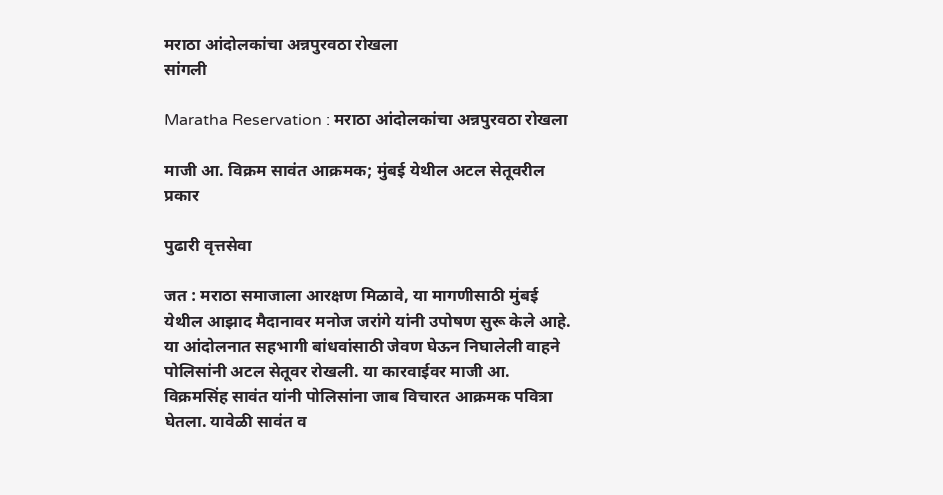मराठा आंदोलकांचा अन्नपुरवठा रोखला
सांगली

Maratha Reservation : मराठा आंदोलकांचा अन्नपुरवठा रोखला

माजी आ. विक्रम सावंत आक्रमक; मुंबई येथील अटल सेतूवरील प्रकार

पुढारी वृत्तसेवा

जत : मराठा समाजाला आरक्षण मिळावे, या मागणीसाठी मुंबई येथील आझाद मैदानावर मनोज जरांगे यांनी उपोषण सुरू केले आहे. या आंदोलनात सहभागी बांधवांसाठी जेवण घेऊन निघालेली वाहने पोलिसांनी अटल सेतूवर रोखली. या कारवाईवर माजी आ. विक्रमसिंह सावंत यांनी पोलिसांना जाब विचारत आक्रमक पवित्रा घेतला. यावेळी सावंत व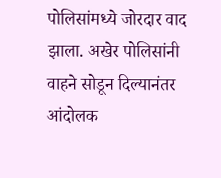पोलिसांमध्ये जोरदार वाद झाला. अखेर पोलिसांनी वाहने सोडून दिल्यानंतर आंदोलक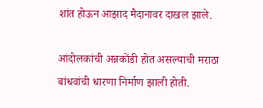शांत होऊन आझाद मैदानावर दाखल झाले.

आंदोलकांची अन्नकोंडी होत असल्याची मराठा बांधवांची धारणा निर्माण झाली होती.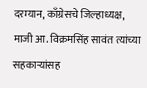दरम्यान, काँग्रेसचे जिल्हाध्यक्ष, माजी आ. विक्रमसिंह सावंत त्यांच्या सहकार्‍यांसह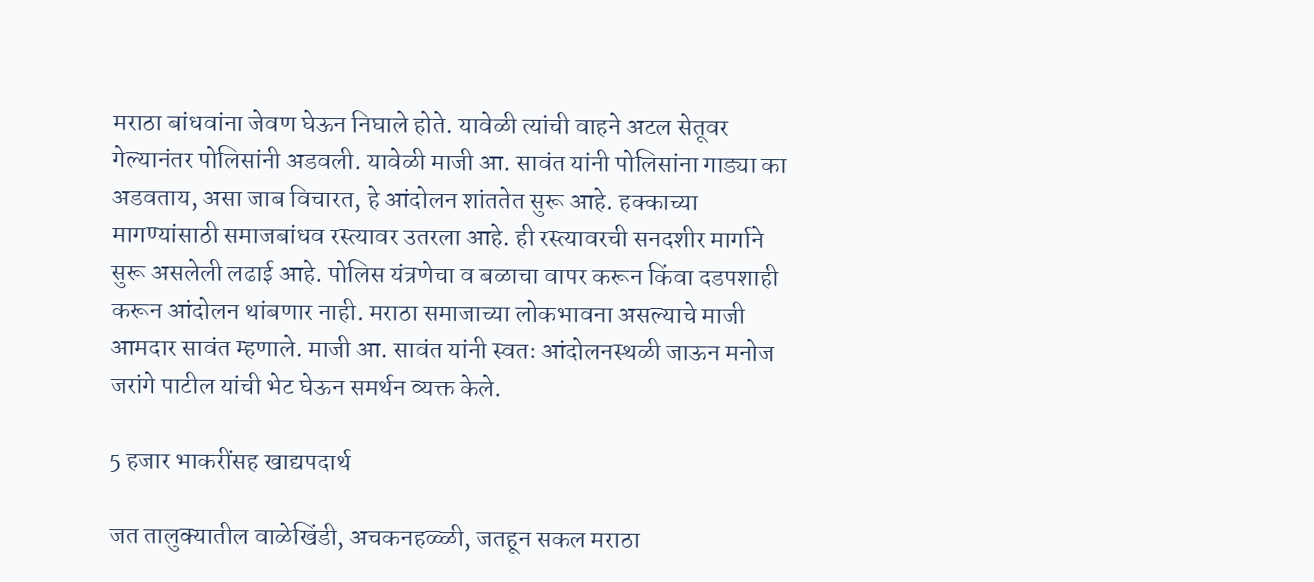मराठा बांधवांना जेवण घेऊन निघाले होते. यावेळी त्यांची वाहने अटल सेतूवर गेल्यानंतर पोलिसांनी अडवली. यावेळी माजी आ. सावंत यांनी पोलिसांना गाड्या का अडवताय, असा जाब विचारत, हे आंदोलन शांततेत सुरू आहे. हक्काच्या मागण्यांसाठी समाजबांधव रस्त्यावर उतरला आहे. ही रस्त्यावरची सनदशीर मार्गाने सुरू असलेली लढाई आहे. पोलिस यंत्रणेचा व बळाचा वापर करून किंवा दडपशाही करून आंदोलन थांबणार नाही. मराठा समाजाच्या लोकभावना असल्याचे माजी आमदार सावंत म्हणाले. माजी आ. सावंत यांनी स्वतः आंदोलनस्थळी जाऊन मनोज जरांगे पाटील यांची भेट घेऊन समर्थन व्यक्त केले.

5 हजार भाकरींसह खाद्यपदार्थ

जत तालुक्यातील वाळेखिंडी, अचकनहळ्ळी, जतहून सकल मराठा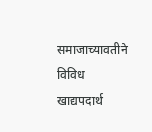समाजाच्यावतीने विविध खाद्यपदार्थ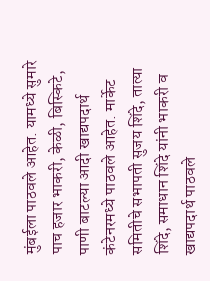मुंबईला पाठवले आहेत. यामध्ये सुमारे पाच हजार भाकरी, केळी, बिस्किटे, पाणी बाटल्या आदी खाद्यपदार्थ कंटेनरमध्ये पाठवले आहेत. मार्केट समितीचे सभापती सुजय शिंदे, तात्या शिंदे, समाधान शिंदे यांनी भाकरी व खाद्यपदार्थ पाठवले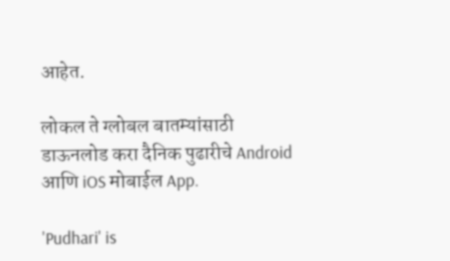आहेत.

लोकल ते ग्लोबल बातम्यांसाठी डाऊनलोड करा दैनिक पुढारीचे Android आणि iOS मोबाईल App.

'Pudhari' is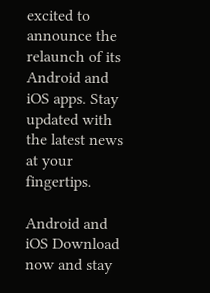excited to announce the relaunch of its Android and iOS apps. Stay updated with the latest news at your fingertips.

Android and iOS Download now and stay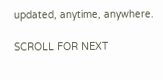updated, anytime, anywhere.

SCROLL FOR NEXT